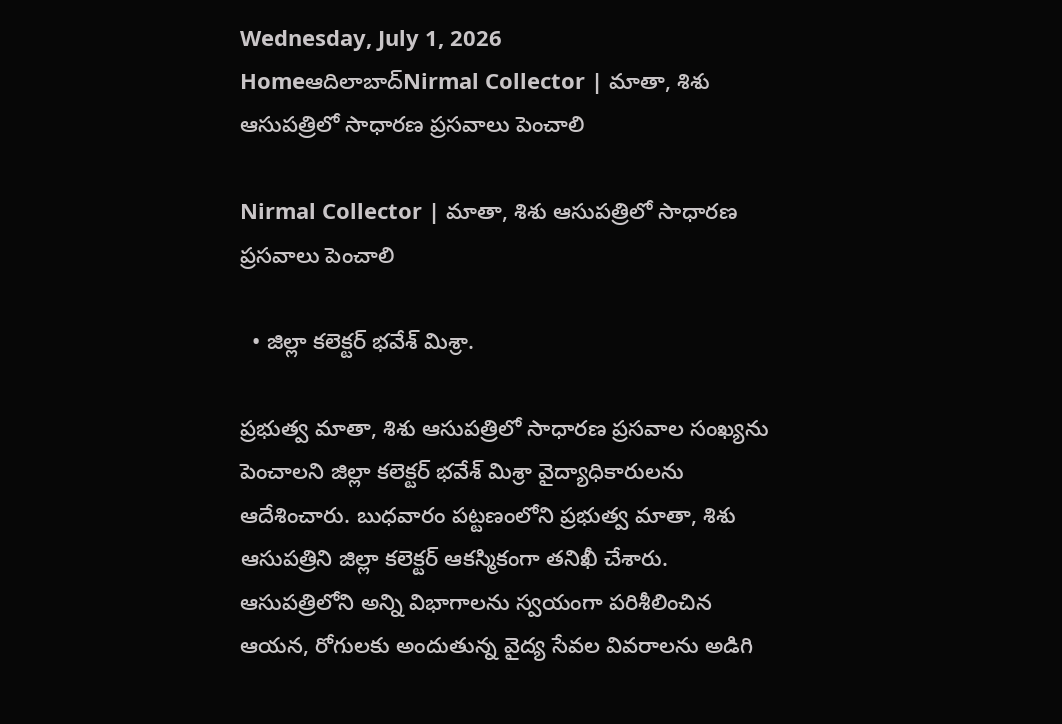Wednesday, July 1, 2026
Homeఆదిలాబాద్Nirmal Collector | మాతా, శిశు ఆసుపత్రిలో సాధారణ ప్రసవాలు పెంచాలి

Nirmal Collector | మాతా, శిశు ఆసుపత్రిలో సాధారణ ప్రసవాలు పెంచాలి

  • జిల్లా కలెక్టర్ భవేశ్ మిశ్రా.

ప్రభుత్వ మాతా, శిశు ఆసుపత్రిలో సాధారణ ప్రసవాల సంఖ్యను పెంచాలని జిల్లా కలెక్టర్ భవేశ్ మిశ్రా వైద్యాధికారులను ఆదేశించారు. బుధవారం పట్టణంలోని ప్రభుత్వ మాతా, శిశు ఆసుపత్రిని జిల్లా కలెక్టర్ ఆకస్మికంగా తనిఖీ చేశారు. ఆసుపత్రిలోని అన్ని విభాగాలను స్వయంగా పరిశీలించిన ఆయన, రోగులకు అందుతున్న వైద్య సేవల వివరాలను అడిగి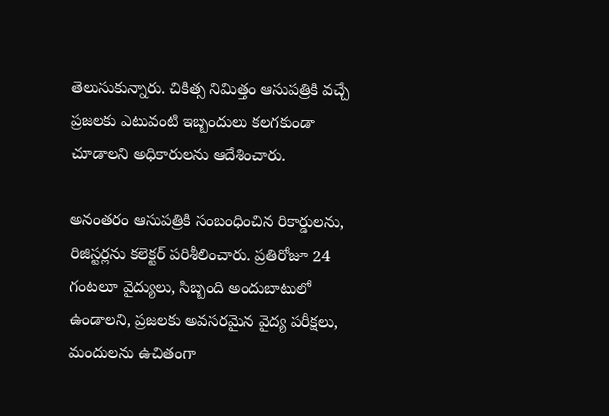తెలుసుకున్నారు. చికిత్స నిమిత్తం ఆసుపత్రికి వచ్చే ప్రజలకు ఎటువంటి ఇబ్బందులు కలగకుండా చూడాలని అధికారులను ఆదేశించారు.

అనంతరం ఆసుపత్రికి సంబంధించిన రికార్డులను, రిజిస్టర్లను కలెక్టర్ పరిశీలించారు. ప్రతిరోజూ 24 గంటలూ వైద్యులు, సిబ్బంది అందుబాటులో ఉండాలని, ప్రజలకు అవసరమైన వైద్య పరీక్షలు, మందులను ఉచితంగా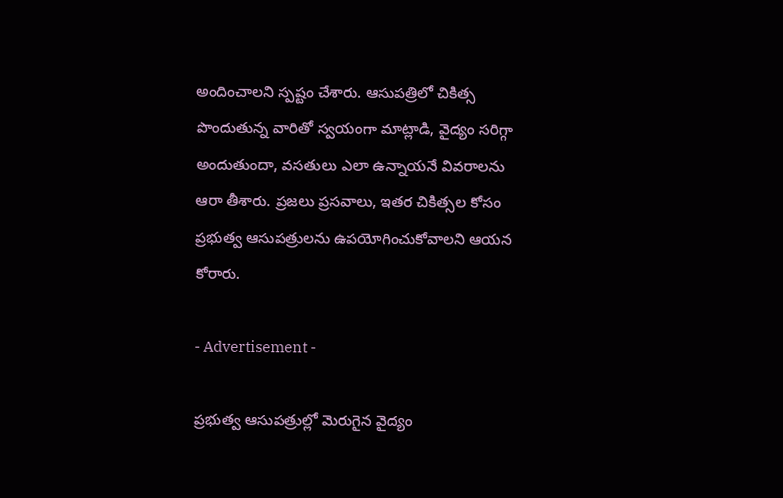అందించాలని స్పష్టం చేశారు. ఆసుపత్రిలో చికిత్స పొందుతున్న వారితో స్వయంగా మాట్లాడి, వైద్యం సరిగ్గా అందుతుందా, వసతులు ఎలా ఉన్నాయనే వివరాలను ఆరా తీశారు. ప్రజలు ప్రసవాలు, ఇతర చికిత్సల కోసం ప్రభుత్వ ఆసుపత్రులను ఉపయోగించుకోవాలని ఆయన కోరారు.

- Advertisement -

ప్రభుత్వ ఆసుపత్రుల్లో మెరుగైన వైద్యం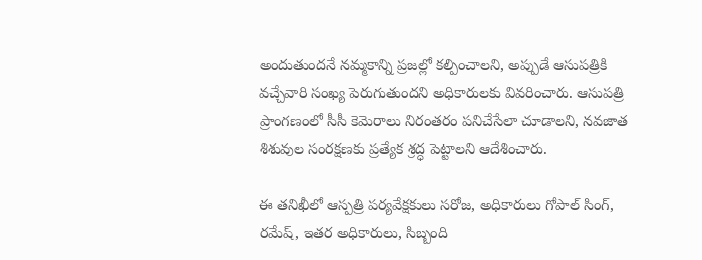అందుతుందనే నమ్మకాన్ని ప్రజల్లో కల్పించాలని, అప్పుడే ఆసుపత్రికి వచ్చేవారి సంఖ్య పెరుగుతుందని అధికారులకు వివరించారు. ఆసుపత్రి ప్రాంగణంలో సీసీ కెమెరాలు నిరంతరం పనిచేసేలా చూడాలని, నవజాత శిశువుల సంరక్షణకు ప్రత్యేక శ్రద్ధ పెట్టాలని ఆదేశించారు.

ఈ తనిఖీలో ఆస్పత్రి పర్యవేక్షకులు సరోజ, అధికారులు గోపాల్ సింగ్, రమేష్, ఇతర అధికారులు, సిబ్బంది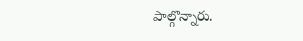పాల్గొన్నారు.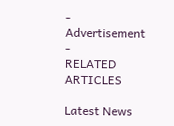- Advertisement -
RELATED ARTICLES

Latest News